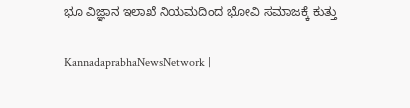ಭೂ ವಿಜ್ಞಾನ ಇಲಾಖೆ ನಿಯಮದಿಂದ ಭೋವಿ ಸಮಾಜಕ್ಕೆ ಕುತ್ತು

KannadaprabhaNewsNetwork |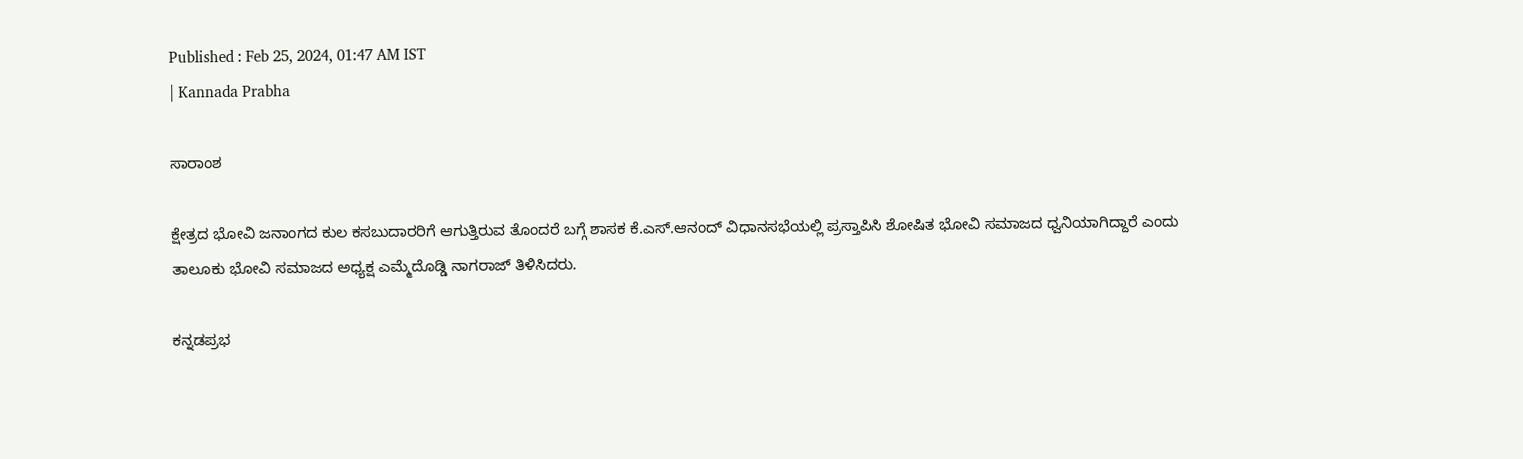Published : Feb 25, 2024, 01:47 AM IST
| Kannada Prabha

ಸಾರಾಂಶ

ಕ್ಷೇತ್ರದ ಭೋವಿ ಜನಾಂಗದ ಕುಲ ಕಸಬುದಾರರಿಗೆ ಆಗುತ್ತಿರುವ ತೊಂದರೆ ಬಗ್ಗೆ ಶಾಸಕ ಕೆ.ಎಸ್.ಆನಂದ್ ವಿಧಾನಸಭೆಯಲ್ಲಿ ಪ್ರಸ್ತಾಪಿಸಿ ಶೋಷಿತ ಭೋವಿ ಸಮಾಜದ ಧ್ವನಿಯಾಗಿದ್ದಾರೆ ಎಂದು ತಾಲೂಕು ಭೋವಿ ಸಮಾಜದ ಅಧ್ಯಕ್ಷ ಎಮ್ಮೆದೊಡ್ಡಿ ನಾಗರಾಜ್ ತಿಳಿಸಿದರು.

ಕನ್ನಡಪ್ರಭ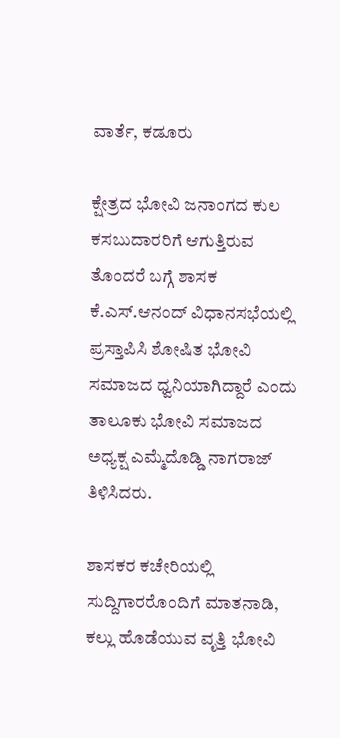ವಾರ್ತೆ, ಕಡೂರು

ಕ್ಷೇತ್ರದ ಭೋವಿ ಜನಾಂಗದ ಕುಲ ಕಸಬುದಾರರಿಗೆ ಆಗುತ್ತಿರುವ ತೊಂದರೆ ಬಗ್ಗೆ ಶಾಸಕ ಕೆ.ಎಸ್.ಆನಂದ್ ವಿಧಾನಸಭೆಯಲ್ಲಿ ಪ್ರಸ್ತಾಪಿಸಿ ಶೋಷಿತ ಭೋವಿ ಸಮಾಜದ ಧ್ವನಿಯಾಗಿದ್ದಾರೆ ಎಂದು ತಾಲೂಕು ಭೋವಿ ಸಮಾಜದ ಅಧ್ಯಕ್ಷ ಎಮ್ಮೆದೊಡ್ಡಿ ನಾಗರಾಜ್ ತಿಳಿಸಿದರು.

ಶಾಸಕರ ಕಚೇರಿಯಲ್ಲಿ ಸುದ್ದಿಗಾರರೊಂದಿಗೆ ಮಾತನಾಡಿ, ಕಲ್ಲು ಹೊಡೆಯುವ ವೃತ್ತಿ ಭೋವಿ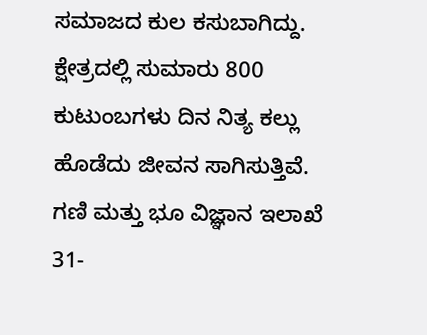ಸಮಾಜದ ಕುಲ ಕಸುಬಾಗಿದ್ದು. ಕ್ಷೇತ್ರದಲ್ಲಿ ಸುಮಾರು 800 ಕುಟುಂಬಗಳು ದಿನ ನಿತ್ಯ ಕಲ್ಲು ಹೊಡೆದು ಜೀವನ ಸಾಗಿಸುತ್ತಿವೆ. ಗಣಿ ಮತ್ತು ಭೂ ವಿಜ್ಞಾನ ಇಲಾಖೆ 31-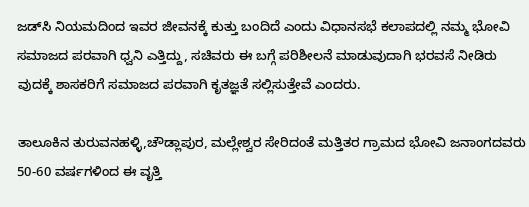ಜಡ್‍ಸಿ ನಿಯಮದಿಂದ ಇವರ ಜೀವನಕ್ಕೆ ಕುತ್ತು ಬಂದಿದೆ ಎಂದು ವಿಧಾನಸಭೆ ಕಲಾಪದಲ್ಲಿ ನಮ್ಮ ಭೋವಿ ಸಮಾಜದ ಪರವಾಗಿ ಧ್ವನಿ ಎತ್ತಿದ್ದು, ಸಚಿವರು ಈ ಬಗ್ಗೆ ಪರಿಶೀಲನೆ ಮಾಡುವುದಾಗಿ ಭರವಸೆ ನೀಡಿರು ವುದಕ್ಕೆ ಶಾಸಕರಿಗೆ ಸಮಾಜದ ಪರವಾಗಿ ಕೃತಜ್ಞತೆ ಸಲ್ಲಿಸುತ್ತೇವೆ ಎಂದರು.

ತಾಲೂಕಿನ ತುರುವನಹಳ್ಳಿ,ಚೌಡ್ಲಾಪುರ, ಮಲ್ಲೇಶ್ವರ ಸೇರಿದಂತೆ ಮತ್ತಿತರ ಗ್ರಾಮದ ಭೋವಿ ಜನಾಂಗದವರು 50-60 ವರ್ಷಗಳಿಂದ ಈ ವೃತ್ತಿ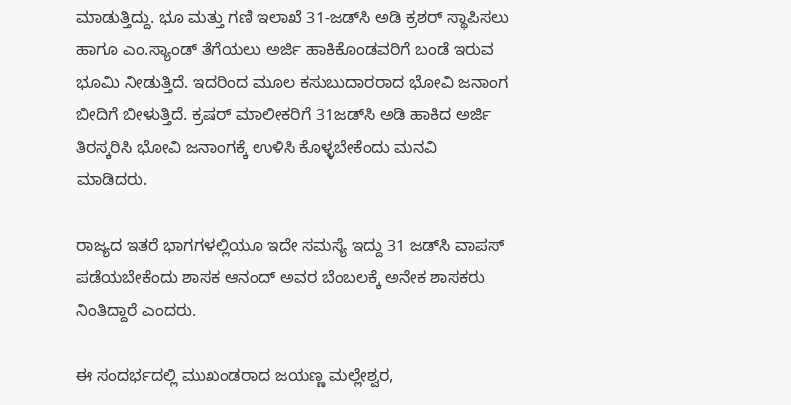ಮಾಡುತ್ತಿದ್ದು. ಭೂ ಮತ್ತು ಗಣಿ ಇಲಾಖೆ 31-ಜಡ್‍ಸಿ ಅಡಿ ಕ್ರಶರ್ ಸ್ಥಾಪಿಸಲು ಹಾಗೂ ಎಂ.ಸ್ಯಾಂಡ್ ತೆಗೆಯಲು ಅರ್ಜಿ ಹಾಕಿಕೊಂಡವರಿಗೆ ಬಂಡೆ ಇರುವ ಭೂಮಿ ನೀಡುತ್ತಿದೆ. ಇದರಿಂದ ಮೂಲ ಕಸುಬುದಾರರಾದ ಭೋವಿ ಜನಾಂಗ ಬೀದಿಗೆ ಬೀಳುತ್ತಿದೆ. ಕ್ರಷರ್ ಮಾಲೀಕರಿಗೆ 31ಜಡ್‍ಸಿ ಅಡಿ ಹಾಕಿದ ಅರ್ಜಿ ತಿರಸ್ಕರಿಸಿ ಭೋವಿ ಜನಾಂಗಕ್ಕೆ ಉಳಿಸಿ ಕೊಳ್ಳಬೇಕೆಂದು ಮನವಿ ಮಾಡಿದರು.

ರಾಜ್ಯದ ಇತರೆ ಭಾಗಗಳಲ್ಲಿಯೂ ಇದೇ ಸಮಸ್ಯೆ ಇದ್ದು 31 ಜಡ್‍ಸಿ ವಾಪಸ್ ಪಡೆಯಬೇಕೆಂದು ಶಾಸಕ ಆನಂದ್ ಅವರ ಬೆಂಬಲಕ್ಕೆ ಅನೇಕ ಶಾಸಕರು ನಿಂತಿದ್ದಾರೆ ಎಂದರು.

ಈ ಸಂದರ್ಭದಲ್ಲಿ ಮುಖಂಡರಾದ ಜಯಣ್ಣ ಮಲ್ಲೇಶ್ವರ,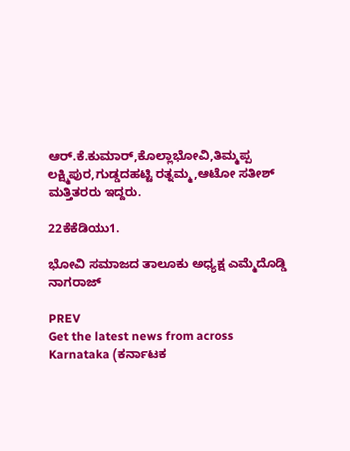ಆರ್.ಕೆ.ಕುಮಾರ್,ಕೊಲ್ಲಾಭೋವಿ,ತಿಮ್ಮಪ್ಪ ಲಕ್ಷ್ಮಿಪುರ,ಗುಡ್ಡದಹಟ್ಟಿ ರತ್ನಮ್ಮ,ಆಟೋ ಸತೀಶ್ ಮತ್ತಿತರರು ಇದ್ದರು.

22ಕೆಕೆಡಿಯು1.

ಭೋವಿ ಸಮಾಜದ ತಾಲೂಕು ಅಧ್ಯಕ್ಷ ಎಮ್ಮೆದೊಡ್ಡಿ ನಾಗರಾಜ್

PREV
Get the latest news from across Karnataka (ಕರ್ನಾಟಕ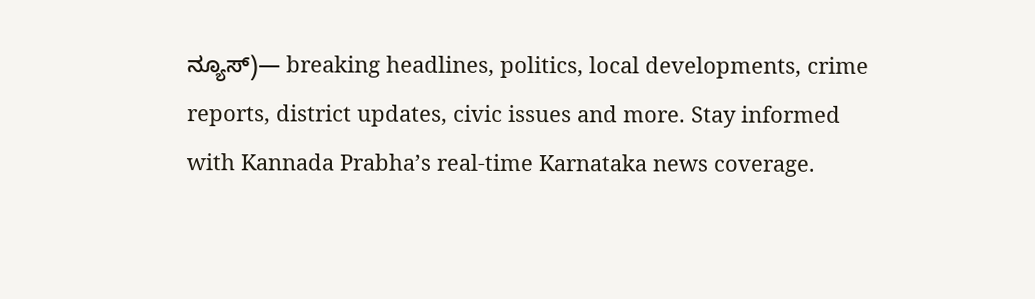ನ್ಯೂಸ್)— breaking headlines, politics, local developments, crime reports, district updates, civic issues and more. Stay informed with Kannada Prabha’s real‑time Karnataka news coverage.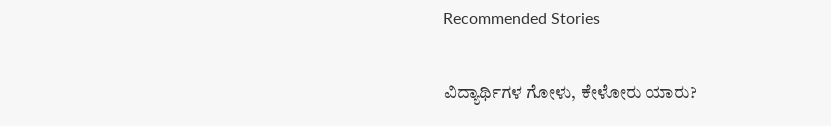Recommended Stories

ವಿದ್ಯಾರ್ಥಿಗಳ ಗೋಳು, ಕೇಳೋರು ಯಾರು?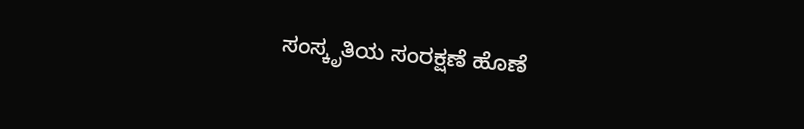ಸಂಸ್ಕೃತಿಯ ಸಂರಕ್ಷಣೆ ಹೊಣೆ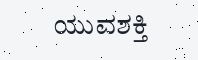ಯುವಶಕ್ತಿ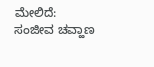ಮೇಲಿದೆ: ಸಂಜೀವ ಚವ್ಹಾಣ